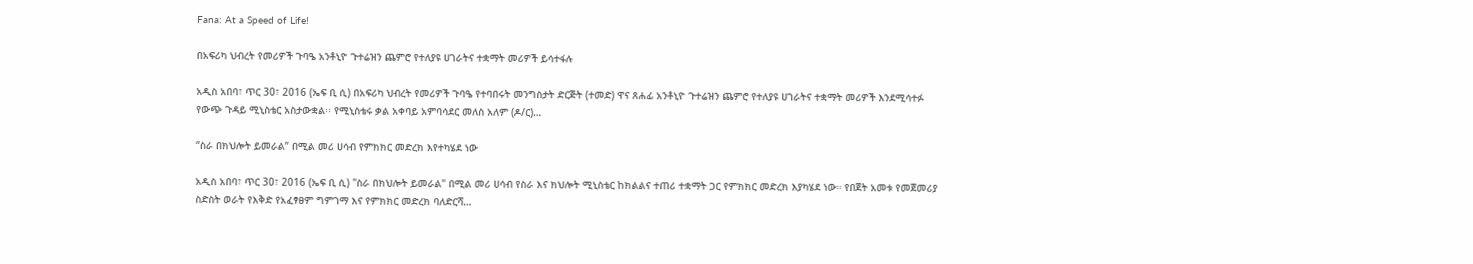Fana: At a Speed of Life!

በአፍሪካ ህብረት የመሪዎች ጉባዔ አንቶኒዮ ጉተሬዝን ጨምሮ የተለያዩ ሀገራትና ተቋማት መሪዎች ይሳተፋሉ

አዲስ አበባ፣ ጥር 30፣ 2016 (ኤፍ ቢ ሲ) በአፍሪካ ህብረት የመሪዎች ጉባዔ የተባበሩት መንግስታት ድርጅት (ተመድ) ዋና ጸሐፊ አንቶኒዮ ጉተሬዝን ጨምሮ የተለያዩ ሀገራትና ተቋማት መሪዎች እንደሚሳተፉ የውጭ ጉዳይ ሚኒስቴር አስታውቋል፡፡ የሚኒስቴሩ ቃል አቀባይ አምባሳደር መለስ አለም (ዶ/ር)…

“ስራ በክህሎት ይመራል” በሚል መሪ ሀሳብ የምክክር መድረክ እየተካሄደ ነው

አዲስ አበባ፣ ጥር 30፣ 2016 (ኤፍ ቢ ሲ) "ስራ በክህሎት ይመራል" በሚል መሪ ሀሳብ የስራ እና ክህሎት ሚኒስቴር ከክልልና ተጠሪ ተቋማት ጋር የምክክር መድረክ እያካሄደ ነው። የበጀት አመቱ የመጀመሪያ ስድስት ወራት የእቅድ የአፈፃፀም ግምገማ እና የምክክር መድረክ ባለድርሻ…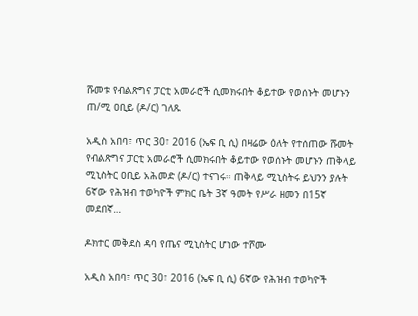ሹመቱ የብልጽግና ፓርቲ አመራሮች ሲመክሩበት ቆይተው የወሰኑት መሆኑን ጠ/ሚ ዐቢይ (ዶ/ር) ገለጹ

አዲስ አበባ፣ ጥር 30፣ 2016 (ኤፍ ቢ ሲ) በዛሬው ዕለት የተሰጠው ሹመት የብልጽግና ፓርቲ አመራሮች ሲመክሩበት ቆይተው የወሰኑት መሆኑን ጠቅላይ ሚኒስትር ዐቢይ አሕመድ (ዶ/ር) ተናገሩ። ጠቅላይ ሚኒስትሩ ይህንን ያሉት 6ኛው የሕዝብ ተወካዮች ምክር ቤት 3ኛ ዓመት የሥራ ዘመን በ15ኛ መደበኛ…

ዶክተር መቅደስ ዳባ የጤና ሚኒስትር ሆነው ተሾሙ

አዲስ አበባ፣ ጥር 30፣ 2016 (ኤፍ ቢ ሲ) 6ኛው የሕዝብ ተወካዮች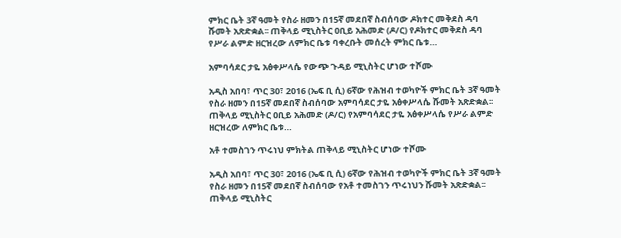ምክር ቤት 3ኛ ዓመት የስራ ዘመን በ15ኛ መደበኛ ስብሰባው ዶክተር መቅደስ ዳባ ሹመት አጽድቋል፡፡ ጠቅላይ ሚኒስትር ዐቢይ አሕመድ (ዶ/ር) የዶክተር መቅደስ ዳባ የሥራ ልምድ ዘርዝረው ለምክር ቤቱ ባቀረቡት መሰረት ምክር ቤቱ…

አምባሳደር ታዬ አፅቀሥላሴ የውጭ ጉዳይ ሚኒስትር ሆነው ተሾሙ

አዲስ አበባ፣ ጥር 30፣ 2016 (ኤፍ ቢ ሲ) 6ኛው የሕዝብ ተወካዮች ምክር ቤት 3ኛ ዓመት የስራ ዘመን በ15ኛ መደበኛ ስብሰባው አምባሳደር ታዬ አፅቀሥላሴ ሹመት አጽድቋል፡፡ ጠቅላይ ሚኒስትር ዐቢይ አሕመድ (ዶ/ር) የአምባሳደር ታዬ አፅቀሥላሴ የሥራ ልምድ ዘርዝረው ለምክር ቤቱ…

አቶ ተመስገን ጥሩነህ ምክትል ጠቅላይ ሚኒስትር ሆነው ተሾሙ

አዲስ አበባ፣ ጥር 30፣ 2016 (ኤፍ ቢ ሲ) 6ኛው የሕዝብ ተወካዮች ምክር ቤት 3ኛ ዓመት የስራ ዘመን በ15ኛ መደበኛ ስብሰባው የአቶ ተመስገን ጥሩነህን ሹመት አጽድቋል፡፡ ጠቅላይ ሚኒስትር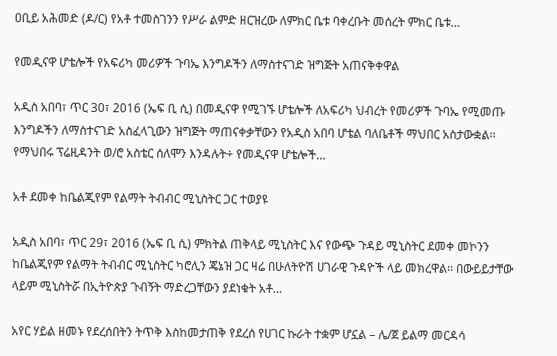ዐቢይ አሕመድ (ዶ/ር) የአቶ ተመስገንን የሥራ ልምድ ዘርዝረው ለምክር ቤቱ ባቀረቡት መሰረት ምክር ቤቱ…

የመዲናዋ ሆቴሎች የአፍሪካ መሪዎች ጉባኤ እንግዶችን ለማስተናገድ ዝግጅት አጠናቅቀዋል

አዲስ አበባ፣ ጥር 30፣ 2016 (ኤፍ ቢ ሲ) በመዲናዋ የሚገኙ ሆቴሎች ለአፍሪካ ህብረት የመሪዎች ጉባኤ የሚመጡ እንግዶችን ለማስተናገድ አስፈላጊውን ዝግጅት ማጠናቀቃቸውን የአዲስ አበባ ሆቴል ባለቤቶች ማህበር አስታውቋል፡፡ የማህበሩ ፕሬዚዳንት ወ/ሮ አስቴር ሰለሞን እንዳሉት÷ የመዲናዋ ሆቴሎች…

አቶ ደመቀ ከቤልጂየም የልማት ትብብር ሚኒስትር ጋር ተወያዩ

አዲስ አበባ፣ ጥር 29፣ 2016 (ኤፍ ቢ ሲ) ምክትል ጠቅላይ ሚኒስትር እና የውጭ ጉዳይ ሚኒስትር ደመቀ መኮንን ከቤልጂየም የልማት ትብብር ሚኒስትር ካሮሊን ጄኔዝ ጋር ዛሬ በሁለትዮሽ ሀገራዊ ጉዳዮች ላይ መክረዋል፡፡ በውይይታቸው ላይም ሚኒስትሯ በኢትዮጵያ ጉብኝት ማድረጋቸውን ያደነቁት አቶ…

አየር ሃይል ዘመኑ የደረሰበትን ትጥቅ እስከመታጠቅ የደረሰ የሀገር ኩራት ተቋም ሆኗል – ሌ/ጀ ይልማ መርዳሳ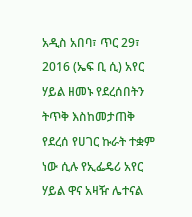አዲስ አበባ፣ ጥር 29፣ 2016 (ኤፍ ቢ ሲ) አየር ሃይል ዘመኑ የደረሰበትን ትጥቅ እስከመታጠቅ የደረሰ የሀገር ኩራት ተቋም ነው ሲሉ የኢፌዴሪ አየር ሃይል ዋና አዛዥ ሌተናል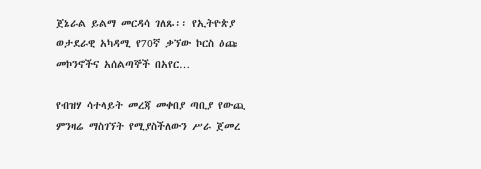ጀኔራል ይልማ መርዳሳ ገለጹ፡፡ የኢትዮጵያ ወታደራዊ አካዳሚ የ70ኛ ቃኘው ኮርስ ዕጩ መኮንኖችና አሰልጣኞች በአየር…

የብዝሃ ሳተላይት መረጃ መቀበያ ጣቢያ የውጪ ምንዛሬ ማስገኘት የሚያስችለውን ሥራ ጀመረ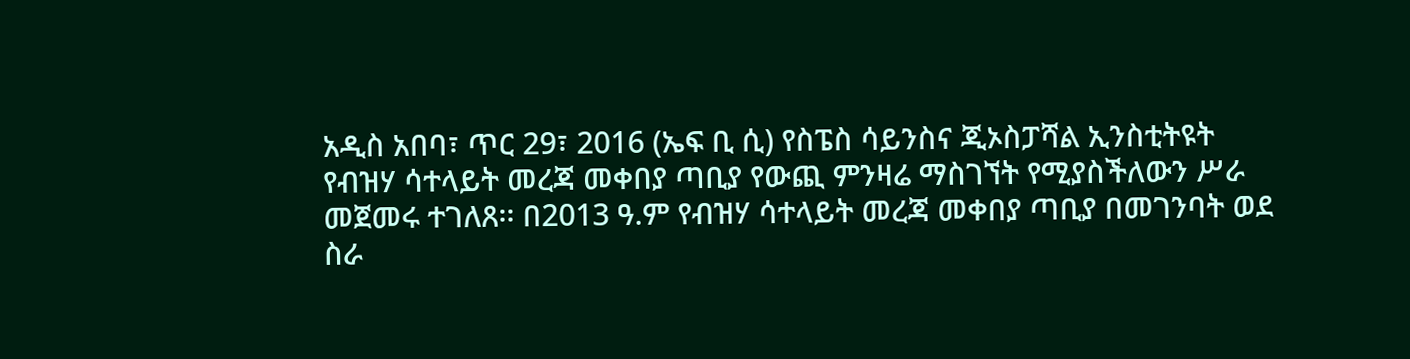አዲስ አበባ፣ ጥር 29፣ 2016 (ኤፍ ቢ ሲ) የስፔስ ሳይንስና ጂኦስፓሻል ኢንስቲትዩት የብዝሃ ሳተላይት መረጃ መቀበያ ጣቢያ የውጪ ምንዛሬ ማስገኘት የሚያስችለውን ሥራ መጀመሩ ተገለጸ፡፡ በ2013 ዓ.ም የብዝሃ ሳተላይት መረጃ መቀበያ ጣቢያ በመገንባት ወደ ስራ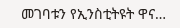መገባቱን የኢንስቲትዩት ዋና…